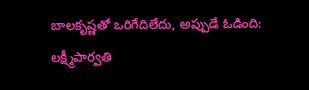బాలకృష్ణతో ఒరిగేదిలేదు, అప్పుడే ఓడింది: లక్ష్మీపార్వతి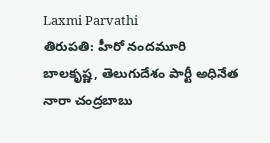Laxmi Parvathi
తిరుపతి: హీరో నందమూరి బాలకృష్ణ, తెలుగుదేశం పార్టీ అధినేత నారా చంద్రబాబు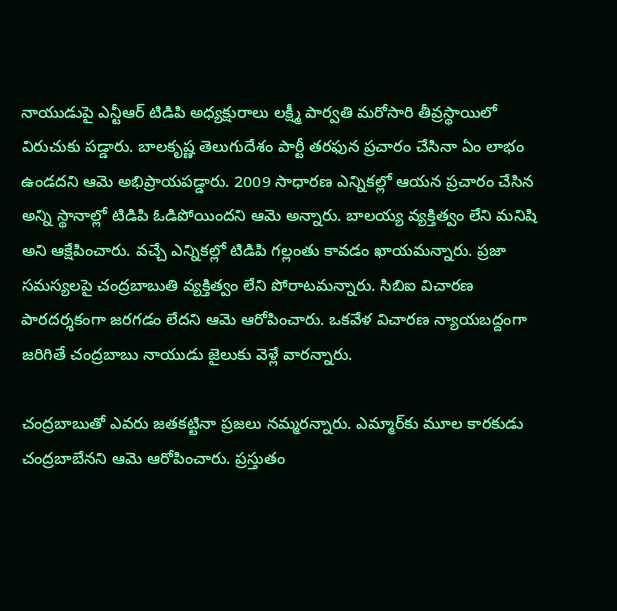నాయుడుపై ఎన్టీఆర్ టిడిపి అధ్యక్షురాలు లక్ష్మీ పార్వతి మరోసారి తీవ్రస్థాయిలో విరుచుకు పడ్డారు. బాలకృష్ణ తెలుగుదేశం పార్టీ తరఫున ప్రచారం చేసినా ఏం లాభం ఉండదని ఆమె అభిప్రాయపడ్డారు. 2009 సాధారణ ఎన్నికల్లో ఆయన ప్రచారం చేసిన అన్ని స్థానాల్లో టిడిపి ఓడిపోయిందని ఆమె అన్నారు. బాలయ్య వ్యక్తిత్వం లేని మనిషి అని ఆక్షేపించారు. వచ్చే ఎన్నికల్లో టిడిపి గల్లంతు కావడం ఖాయమన్నారు. ప్రజా సమస్యలపై చంద్రబాబుతి వ్యక్తిత్వం లేని పోరాటమన్నారు. సిబిఐ విచారణ పారదర్శకంగా జరగడం లేదని ఆమె ఆరోపించారు. ఒకవేళ విచారణ న్యాయబద్దంగా జరిగితే చంద్రబాబు నాయుడు జైలుకు వెళ్లే వారన్నారు.

చంద్రబాబుతో ఎవరు జతకట్టినా ప్రజలు నమ్మరన్నారు. ఎమ్మార్‌కు మూల కారకుడు చంద్రబాబేనని ఆమె ఆరోపించారు. ప్రస్తుతం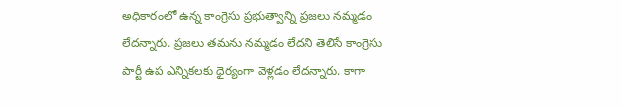అధికారంలో ఉన్న కాంగ్రెసు ప్రభుత్వాన్ని ప్రజలు నమ్మడం లేదన్నారు. ప్రజలు తమను నమ్మడం లేదని తెలిసే కాంగ్రెసు పార్టీ ఉప ఎన్నికలకు ధైర్యంగా వెళ్లడం లేదన్నారు. కాగా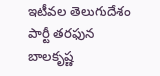ఇటీవల తెలుగుదేశం పార్టీ తరఫున బాలకృష్ణ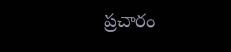ప్రచారం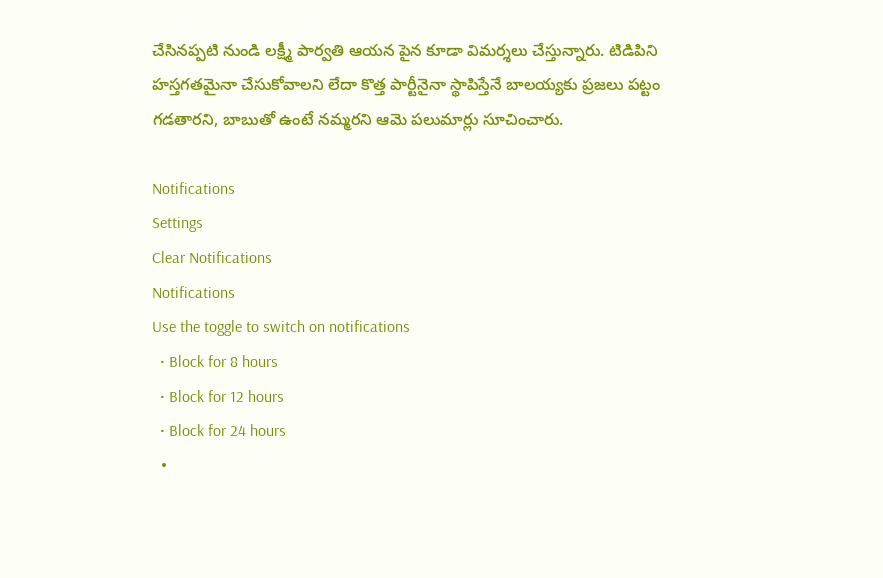చేసినప్పటి నుండి లక్ష్మీ పార్వతి ఆయన పైన కూడా విమర్శలు చేస్తున్నారు. టిడిపిని హస్తగతమైనా చేసుకోవాలని లేదా కొత్త పార్టీనైనా స్థాపిస్తేనే బాలయ్యకు ప్రజలు పట్టం గడతారని, బాబుతో ఉంటే నమ్మరని ఆమె పలుమార్లు సూచించారు.

Notifications
Settings
Clear Notifications
Notifications
Use the toggle to switch on notifications
  • Block for 8 hours
  • Block for 12 hours
  • Block for 24 hours
  •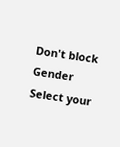Don't block
Gender
Select your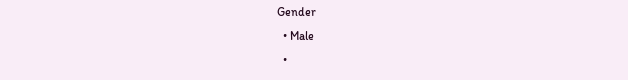Gender
  • Male
  •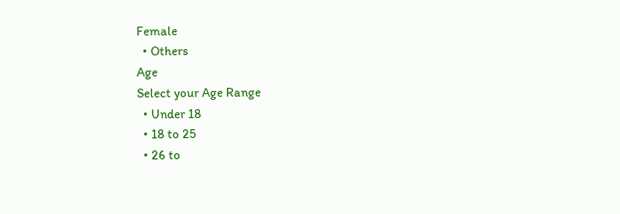Female
  • Others
Age
Select your Age Range
  • Under 18
  • 18 to 25
  • 26 to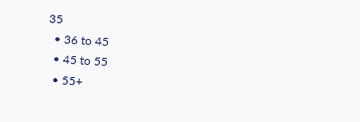35
  • 36 to 45
  • 45 to 55
  • 55+